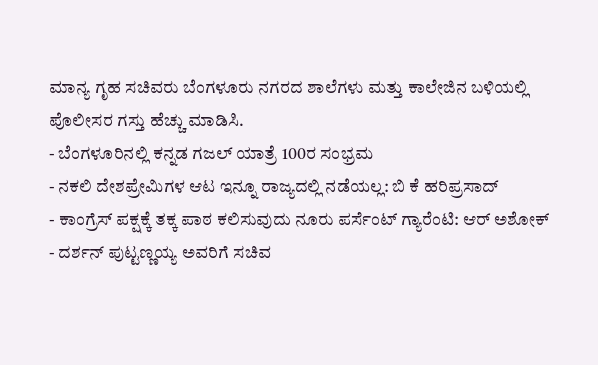ಮಾನ್ಯ ಗೃಹ ಸಚಿವರು ಬೆಂಗಳೂರು ನಗರದ ಶಾಲೆಗಳು ಮತ್ತು ಕಾಲೇಜಿನ ಬಳಿಯಲ್ಲಿ ಪೊಲೀಸರ ಗಸ್ತು ಹೆಚ್ಚು ಮಾಡಿಸಿ.
- ಬೆಂಗಳೂರಿನಲ್ಲಿ ಕನ್ನಡ ಗಜಲ್ ಯಾತ್ರೆ 100ರ ಸಂಭ್ರಮ
- ನಕಲಿ ದೇಶಪ್ರೇಮಿಗಳ ಆಟ ಇನ್ನೂ ರಾಜ್ಯದಲ್ಲಿ ನಡೆಯಲ್ಲ: ಬಿ ಕೆ ಹರಿಪ್ರಸಾದ್
- ಕಾಂಗ್ರೆಸ್ ಪಕ್ಷಕ್ಕೆ ತಕ್ಕ ಪಾಠ ಕಲಿಸುವುದು ನೂರು ಪರ್ಸೆಂಟ್ ಗ್ಯಾರೆಂಟಿ: ಆರ್ ಅಶೋಕ್
- ದರ್ಶನ್ ಪುಟ್ಟಣ್ಣಯ್ಯ ಅವರಿಗೆ ಸಚಿವ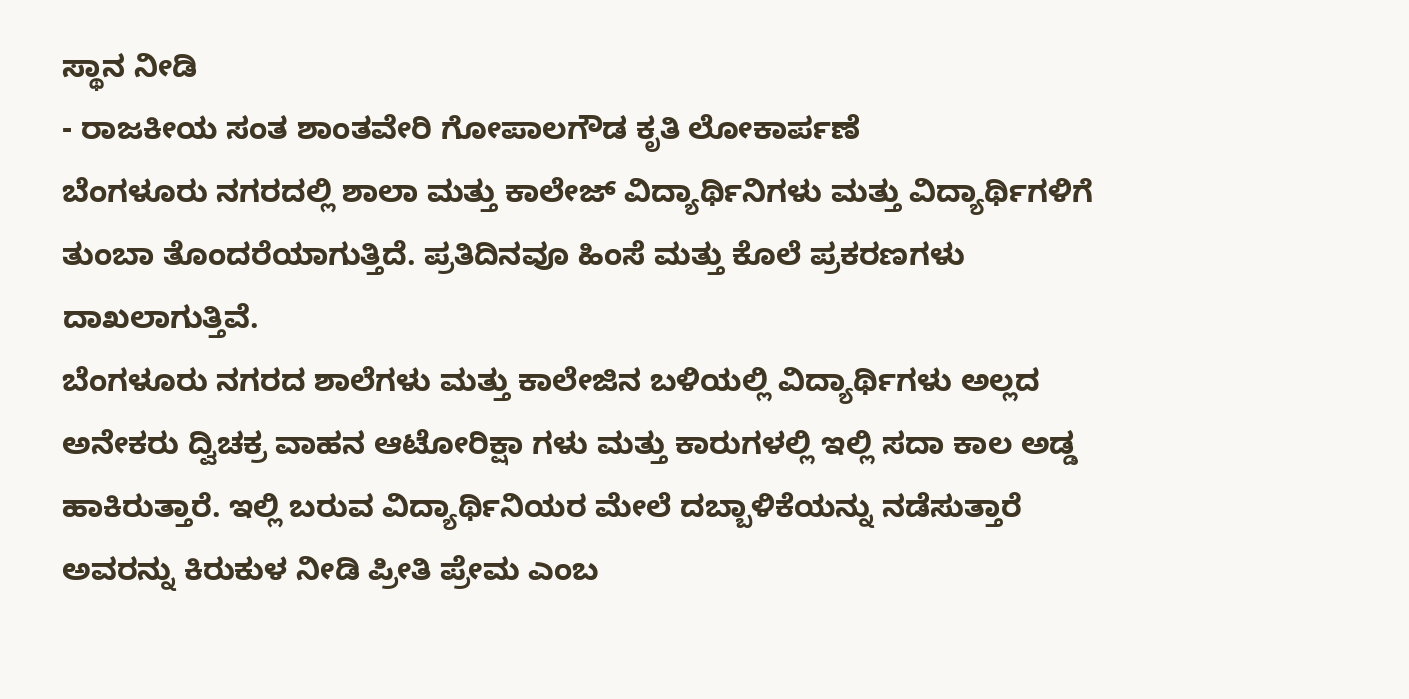ಸ್ಥಾನ ನೀಡಿ
- ರಾಜಕೀಯ ಸಂತ ಶಾಂತವೇರಿ ಗೋಪಾಲಗೌಡ ಕೃತಿ ಲೋಕಾರ್ಪಣೆ
ಬೆಂಗಳೂರು ನಗರದಲ್ಲಿ ಶಾಲಾ ಮತ್ತು ಕಾಲೇಜ್ ವಿದ್ಯಾರ್ಥಿನಿಗಳು ಮತ್ತು ವಿದ್ಯಾರ್ಥಿಗಳಿಗೆ ತುಂಬಾ ತೊಂದರೆಯಾಗುತ್ತಿದೆ. ಪ್ರತಿದಿನವೂ ಹಿಂಸೆ ಮತ್ತು ಕೊಲೆ ಪ್ರಕರಣಗಳು ದಾಖಲಾಗುತ್ತಿವೆ.
ಬೆಂಗಳೂರು ನಗರದ ಶಾಲೆಗಳು ಮತ್ತು ಕಾಲೇಜಿನ ಬಳಿಯಲ್ಲಿ ವಿದ್ಯಾರ್ಥಿಗಳು ಅಲ್ಲದ ಅನೇಕರು ದ್ವಿಚಕ್ರ ವಾಹನ ಆಟೋರಿಕ್ಷಾ ಗಳು ಮತ್ತು ಕಾರುಗಳಲ್ಲಿ ಇಲ್ಲಿ ಸದಾ ಕಾಲ ಅಡ್ಡ ಹಾಕಿರುತ್ತಾರೆ. ಇಲ್ಲಿ ಬರುವ ವಿದ್ಯಾರ್ಥಿನಿಯರ ಮೇಲೆ ದಬ್ಬಾಳಿಕೆಯನ್ನು ನಡೆಸುತ್ತಾರೆ ಅವರನ್ನು ಕಿರುಕುಳ ನೀಡಿ ಪ್ರೀತಿ ಪ್ರೇಮ ಎಂಬ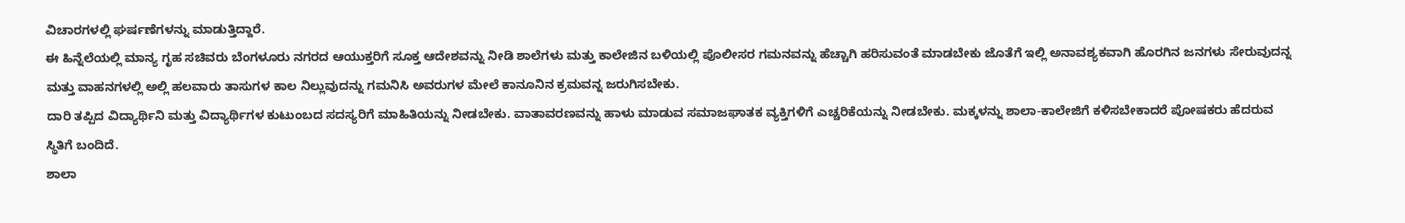ವಿಚಾರಗಳಲ್ಲಿ ಘರ್ಷಣೆಗಳನ್ನು ಮಾಡುತ್ತಿದ್ದಾರೆ.
ಈ ಹಿನ್ನೆಲೆಯಲ್ಲಿ ಮಾನ್ಯ ಗೃಹ ಸಚಿವರು ಬೆಂಗಳೂರು ನಗರದ ಆಯುಕ್ತರಿಗೆ ಸೂಕ್ತ ಆದೇಶವನ್ನು ನೀಡಿ ಶಾಲೆಗಳು ಮತ್ತು ಕಾಲೇಜಿನ ಬಳಿಯಲ್ಲಿ ಪೊಲೀಸರ ಗಮನವನ್ನು ಹೆಚ್ಚಾಗಿ ಹರಿಸುವಂತೆ ಮಾಡಬೇಕು ಜೊತೆಗೆ ಇಲ್ಲಿ ಅನಾವಶ್ಯಕವಾಗಿ ಹೊರಗಿನ ಜನಗಳು ಸೇರುವುದನ್ನ ಮತ್ತು ವಾಹನಗಳಲ್ಲಿ ಅಲ್ಲಿ ಹಲವಾರು ತಾಸುಗಳ ಕಾಲ ನಿಲ್ಲುವುದನ್ನು ಗಮನಿಸಿ ಅವರುಗಳ ಮೇಲೆ ಕಾನೂನಿನ ಕ್ರಮವನ್ನ ಜರುಗಿಸಬೇಕು.
ದಾರಿ ತಪ್ಪಿದ ವಿದ್ಯಾರ್ಥಿನಿ ಮತ್ತು ವಿದ್ಯಾರ್ಥಿಗಳ ಕುಟುಂಬದ ಸದಸ್ಯರಿಗೆ ಮಾಹಿತಿಯನ್ನು ನೀಡಬೇಕು. ವಾತಾವರಣವನ್ನು ಹಾಳು ಮಾಡುವ ಸಮಾಜಘಾತಕ ವ್ಯಕ್ತಿಗಳಿಗೆ ಎಚ್ಚರಿಕೆಯನ್ನು ನೀಡಬೇಕು. ಮಕ್ಕಳನ್ನು ಶಾಲಾ-ಕಾಲೇಜಿಗೆ ಕಳಿಸಬೇಕಾದರೆ ಪೋಷಕರು ಹೆದರುವ ಸ್ಥಿತಿಗೆ ಬಂದಿದೆ.
ಶಾಲಾ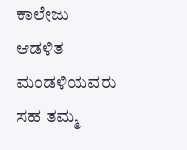ಕಾಲೇಜು ಆಡಳಿತ ಮಂಡಳಿಯವರು ಸಹ ತಮ್ಮ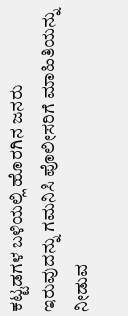ಕಟ್ಟಡಗಳ ಬಳಿಯಲ್ಲಿ ಹೊರಗಿನ ಜನರು ಇರುವುದನ್ನು ಗಮನಿಸಿ ಪೊಲೀಸರಿಗೆ ಮಾಹಿತಿಯನ್ನು ನೀಡುವ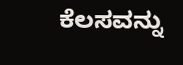ಕೆಲಸವನ್ನು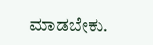ಮಾಡಬೇಕು.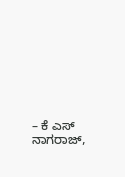– ಕೆ ಎಸ್ ನಾಗರಾಜ್,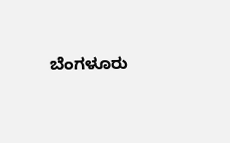ಬೆಂಗಳೂರು